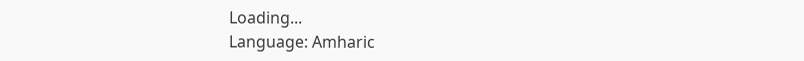Loading...
Language: Amharic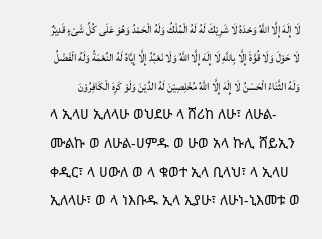لَا إِلَهَ إِلَّا اللَّهُ وَحْدَهُ لَا شَرِيْكَ لَهُ لَهُ الْمُلْكُ وَلَهُ الْحَمْدُ وَهُوَ عَلَى كُلِّ شَىْءٍ قَدِيْرٌ لَا حَوْلَ وَلَا قُوَّةَ إِلَّا بِاللَّهِ لَا إِلَهَ إِلَّا اللَّهُ وَلَا نَعْبُدُ إِلَّا إِيَّاهُ لَهُ النِّعْمَةُ وَلَهُ الْفَضْلُ وَلَهُ الثَّنَاءُ الْحَسَنُ لَا إِلَهَ إِلَّا اللَّهُ مُخْلِصِيْنَ لَهُ الدِّيْنَ وَلَوْ كَرِهَ الْكَافِرُوْنَ
ላ ኢላሀ ኢለላሁ ወህደሁ ላ ሸሪከ ለሁ፣ ለሁል-ሙልኩ ወ ለሁል-ሀምዱ ወ ሁወ አላ ኩሊ ሸይኢን ቀዲር፣ ላ ሀውለ ወ ላ ቁወተ ኢላ ቢላህ፣ ላ ኢላሀ ኢለላሁ፣ ወ ላ ነእቡዱ ኢላ ኢያሁ፣ ለሁነ-ኒእመቱ ወ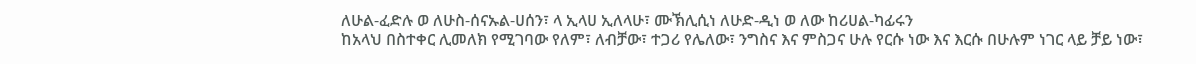ለሁል-ፈድሉ ወ ለሁስ-ሰናኡል-ሀሰን፣ ላ ኢላሀ ኢለላሁ፣ ሙኽሊሲነ ለሁድ-ዲነ ወ ለው ከሪሀል-ካፊሩን
ከአላህ በስተቀር ሊመለክ የሚገባው የለም፣ ለብቻው፣ ተጋሪ የሌለው፣ ንግስና እና ምስጋና ሁሉ የርሱ ነው እና እርሱ በሁሉም ነገር ላይ ቻይ ነው፣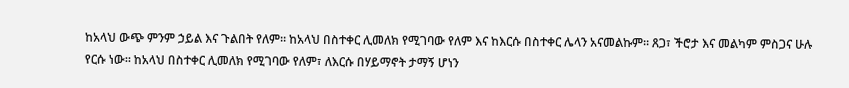ከአላህ ውጭ ምንም ኃይል እና ጉልበት የለም። ከአላህ በስተቀር ሊመለክ የሚገባው የለም እና ከእርሱ በስተቀር ሌላን አናመልኩም። ጸጋ፣ ችሮታ እና መልካም ምስጋና ሁሉ የርሱ ነው። ከአላህ በስተቀር ሊመለክ የሚገባው የለም፣ ለእርሱ በሃይማኖት ታማኝ ሆነን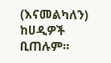(እናመልካለን) ከሀዲዎች ቢጠሉም።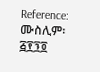Reference: ሙስሊም፡ ፭፻፺፬